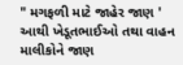" મગફળી માટે જાહેર જાણ ' આથી ખેડૂતભાઈઓ તથા વાહન માલીકોને જાણ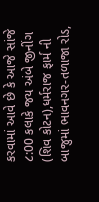કરવામાં આવે છે કે આજે સાંજે ૮:00 કલાકે જય અંબે જીનીંગ (શિવ કોટન),ધર્મરાજ ફાર્મ ની બાજુમાં ભાવનગર-તળાજા રોડ,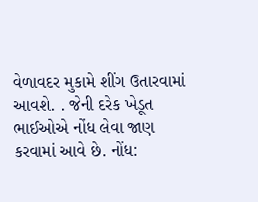વેળાવદર મુકામે શીંગ ઉતારવામાં આવશે. . જેની દરેક ખેડૂત ભાઈઓએ નોંધ લેવા જાણ કરવામાં આવે છે. નોંધ: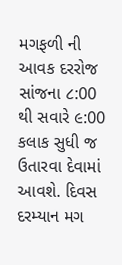મગફળી ની આવક દરરોજ સાંજના ૮:00 થી સવારે ૯:00 કલાક સુધી જ ઉતારવા દેવામાં આવશે. દિવસ દરમ્યાન મગ